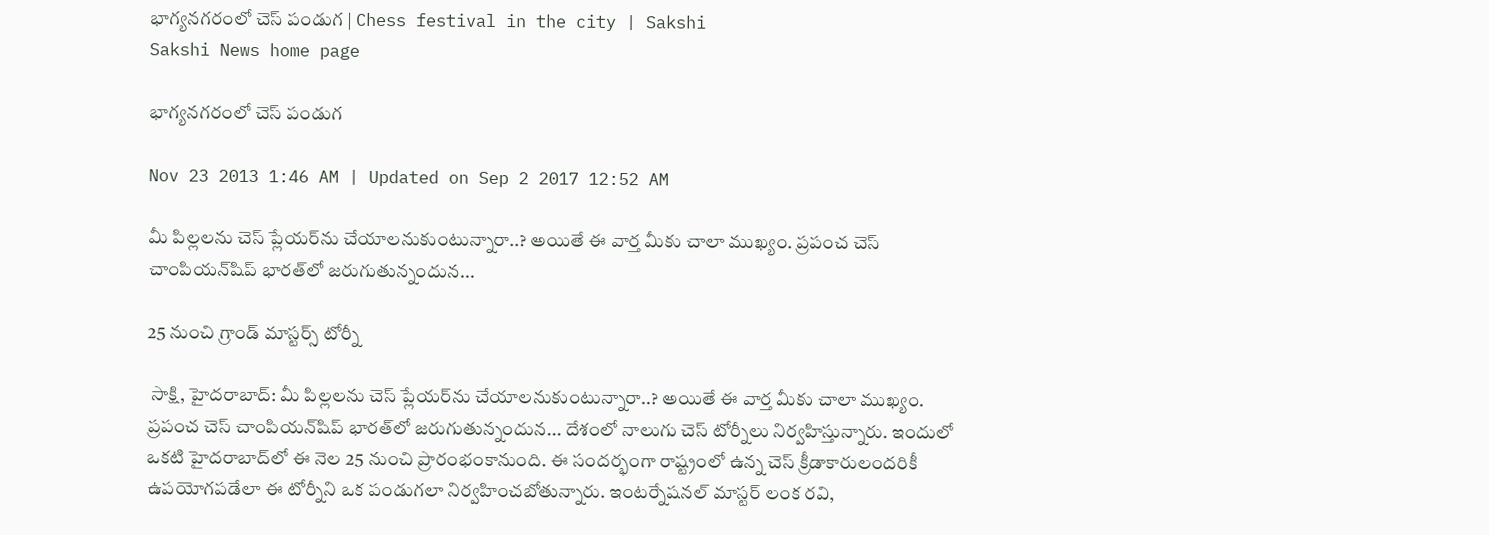భాగ్యనగరంలో చెస్ పండుగ | Chess festival in the city | Sakshi
Sakshi News home page

భాగ్యనగరంలో చెస్ పండుగ

Nov 23 2013 1:46 AM | Updated on Sep 2 2017 12:52 AM

మీ పిల్లలను చెస్ ప్లేయర్‌ను చేయాలనుకుంటున్నారా..? అయితే ఈ వార్త మీకు చాలా ముఖ్యం. ప్రపంచ చెస్ చాంపియన్‌షిప్ భారత్‌లో జరుగుతున్నందున...

25 నుంచి గ్రాండ్ మాస్టర్స్ టోర్నీ

 సాక్షి, హైదరాబాద్: మీ పిల్లలను చెస్ ప్లేయర్‌ను చేయాలనుకుంటున్నారా..? అయితే ఈ వార్త మీకు చాలా ముఖ్యం. ప్రపంచ చెస్ చాంపియన్‌షిప్ భారత్‌లో జరుగుతున్నందున... దేశంలో నాలుగు చెస్ టోర్నీలు నిర్వహిస్తున్నారు. ఇందులో ఒకటి హైదరాబాద్‌లో ఈ నెల 25 నుంచి ప్రారంభంకానుంది. ఈ సందర్భంగా రాష్ట్రంలో ఉన్న చెస్ క్రీడాకారులందరికీ ఉపయోగపడేలా ఈ టోర్నీని ఒక పండుగలా నిర్వహించబోతున్నారు. ఇంటర్నేషనల్ మాస్టర్ లంక రవి,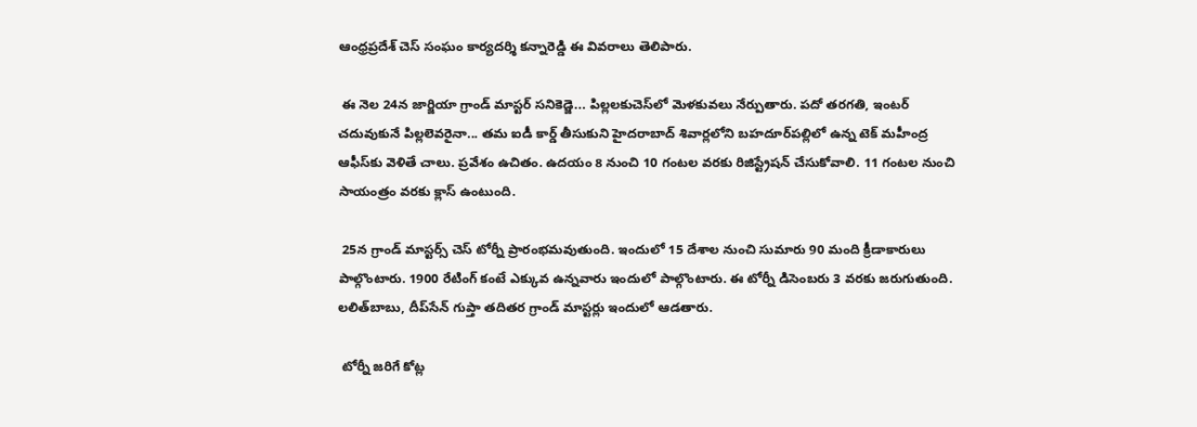ఆంధ్రప్రదేశ్ చెస్ సంఘం కార్యదర్శి కన్నారెడ్డి ఈ వివరాలు తెలిపారు.

 ఈ నెల 24న జార్జియా గ్రాండ్ మాస్టర్ సనికెడ్జె... పిల్లలకుచెస్‌లో మెళకువలు నేర్పుతారు. పదో తరగతి, ఇంటర్ చదువుకునే పిల్లలెవరైనా... తమ ఐడీ కార్డ్ తీసుకుని హైదరాబాద్ శివార్లలోని బహదూర్‌పల్లిలో ఉన్న టెక్ మహీంద్ర ఆఫీస్‌కు వెళితే చాలు. ప్రవేశం ఉచితం. ఉదయం 8 నుంచి 10 గంటల వరకు రిజిస్ట్రేషన్ చేసుకోవాలి. 11 గంటల నుంచి సాయంత్రం వరకు క్లాస్ ఉంటుంది.

 25న గ్రాండ్ మాస్టర్స్ చెస్ టోర్నీ ప్రారంభమవుతుంది. ఇందులో 15 దేశాల నుంచి సుమారు 90 మంది క్రీడాకారులు పాల్గొంటారు. 1900 రేటింగ్ కంటే ఎక్కువ ఉన్నవారు ఇందులో పాల్గొంటారు. ఈ టోర్నీ డిసెంబరు 3 వరకు జరుగుతుంది. లలిత్‌బాబు, దీప్‌సేన్ గుప్తా తదితర గ్రాండ్ మాస్టర్లు ఇందులో ఆడతారు.

 టోర్నీ జరిగే కోట్ల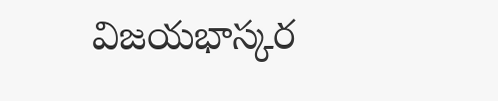విజయభాస్కర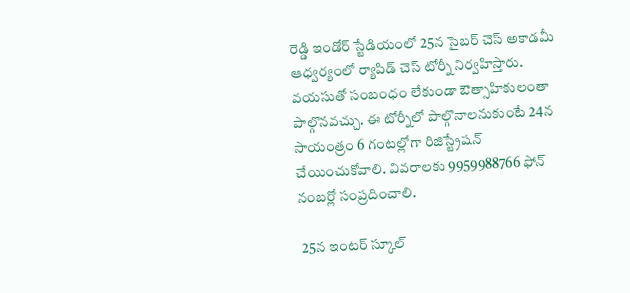రెడ్డి ఇండోర్ స్టేడియంలో 25న సైబర్ చెస్ అకాడమీ ఆధ్వర్యంలో ర్యాపిడ్ చెస్ టోర్నీ నిర్వహిస్తారు. వయసుతో సంబంధం లేకుండా ఔత్సాహికులంతా పాల్గొనవచ్చు. ఈ టోర్నీలో పాల్గొనాలనుకుంటే 24న సాయంత్రం 6 గంటల్లోగా రిజిస్ట్రేషన్ చేయించుకోవాలి. వివరాలకు 9959988766 ఫోన్ నంబర్లో సంప్రదించాలి.

 25న ఇంటర్ స్కూల్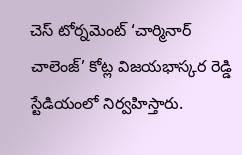చెస్ టోర్నమెంట్ ‘చార్మినార్ చాలెంజ్’ కోట్ల విజయభాస్కర రెడ్డి స్టేడియంలో నిర్వహిస్తారు.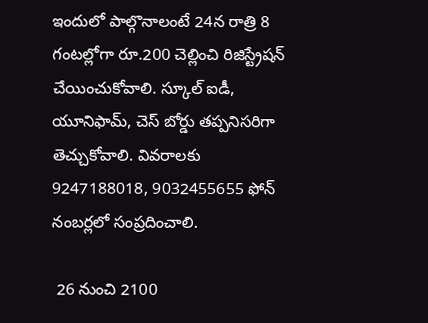ఇందులో పాల్గొనాలంటే 24న రాత్రి 8 గంటల్లోగా రూ.200 చెల్లించి రిజిస్ట్రేషన్ చేయించుకోవాలి. స్కూల్ ఐడీ, యూనిఫామ్, చెస్ బోర్డు తప్పనిసరిగా తెచ్చుకోవాలి. వివరాలకు 9247188018, 9032455655 ఫోన్ నంబర్లలో సంప్రదించాలి.

 26 నుంచి 2100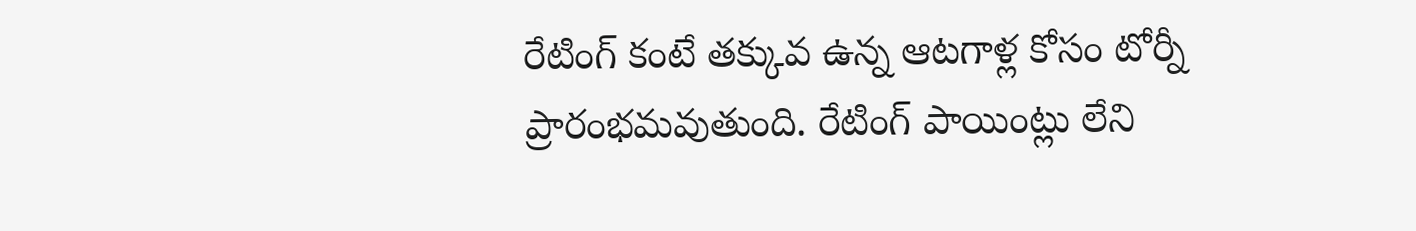రేటింగ్ కంటే తక్కువ ఉన్న ఆటగాళ్ల కోసం టోర్నీ ప్రారంభమవుతుంది. రేటింగ్ పాయింట్లు లేని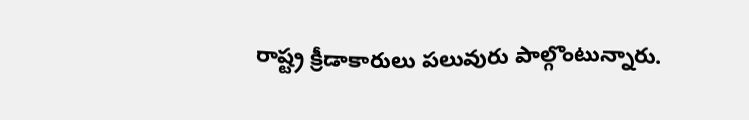రాష్ట్ర క్రీడాకారులు పలువురు పాల్గొంటున్నారు.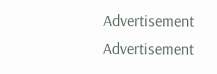Advertisement
Advertisement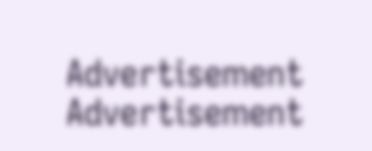Advertisement
Advertisement